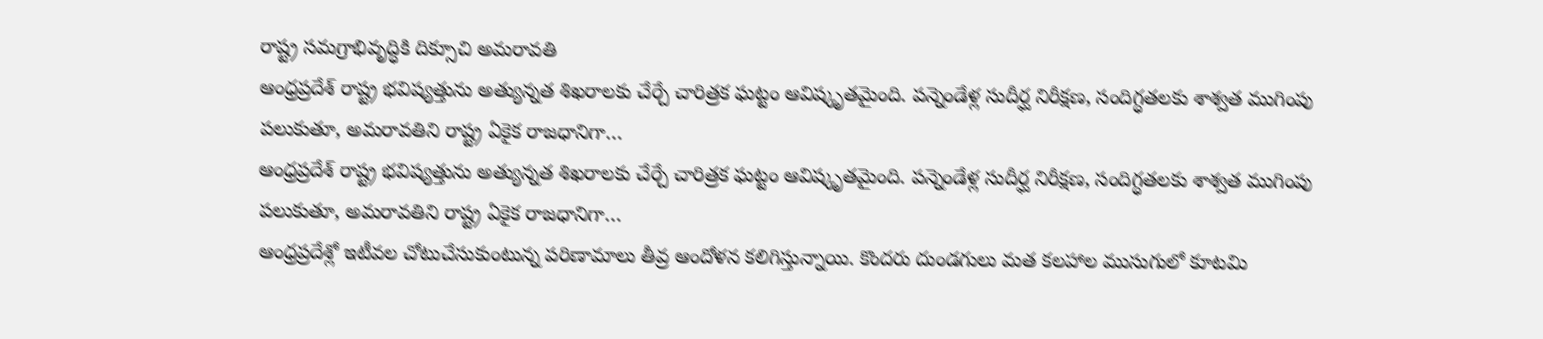రాష్ట్ర సమగ్రాభివృద్ధికి దిక్సూచి అమరావతి
ఆంధ్రప్రదేశ్ రాష్ట్ర భవిష్యత్తును అత్యున్నత శిఖరాలకు చేర్చే చారిత్రక ఘట్టం ఆవిష్కృతమైంది. పన్నెండేళ్ల సుదీర్ఘ నిరీక్షణ, సందిగ్ధతలకు శాశ్వత ముగింపు పలుకుతూ, అమరావతిని రాష్ట్ర ఏకైక రాజధానిగా…
ఆంధ్రప్రదేశ్ రాష్ట్ర భవిష్యత్తును అత్యున్నత శిఖరాలకు చేర్చే చారిత్రక ఘట్టం ఆవిష్కృతమైంది. పన్నెండేళ్ల సుదీర్ఘ నిరీక్షణ, సందిగ్ధతలకు శాశ్వత ముగింపు పలుకుతూ, అమరావతిని రాష్ట్ర ఏకైక రాజధానిగా…
ఆంధ్రప్రదేశ్లో ఇటీవల చోటుచేసుకుంటున్న పరిణామాలు తీవ్ర ఆందోళన కలిగిస్తున్నాయి. కొందరు దుండగులు మత కలహాల ముసుగులో కూటమి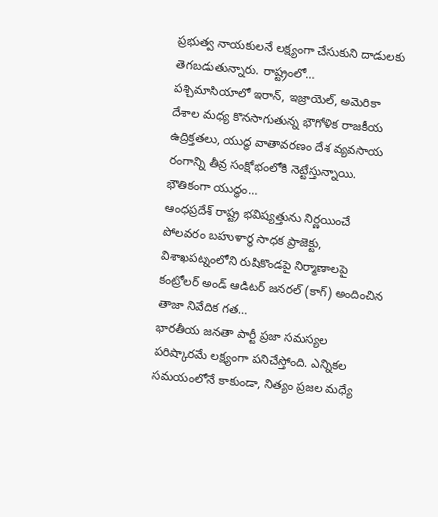ప్రభుత్వ నాయకులనే లక్ష్యంగా చేసుకుని దాడులకు తెగబడుతున్నారు. రాష్ట్రంలో…
పశ్చిమాసియాలో ఇరాన్, ఇజ్రాయెల్, అమెరికా దేశాల మధ్య కొనసాగుతున్న భౌగోళిక రాజకీయ ఉద్రిక్తతలు, యుద్ధ వాతావరణం దేశ వ్యవసాయ రంగాన్ని తీవ్ర సంక్షోభంలోకి నెట్టేస్తున్నాయి. భౌతికంగా యుద్ధం…
ఆంధప్రదేశ్ రాష్ట్ర భవిష్యత్తును నిర్ణయించే పోలవరం బహుళార్థ సాధక ప్రాజెక్టు, విశాఖపట్నంలోని రుషికొండపై నిర్మాణాలపై కంట్రోలర్ అండ్ ఆడిటర్ జనరల్ (కాగ్) అందించిన తాజా నివేదిక గత…
భారతీయ జనతా పార్టీ ప్రజా సమస్యల పరిష్కారమే లక్ష్యంగా పనిచేస్తోంది. ఎన్నికల సమయంలోనే కాకుండా, నిత్యం ప్రజల మధ్యే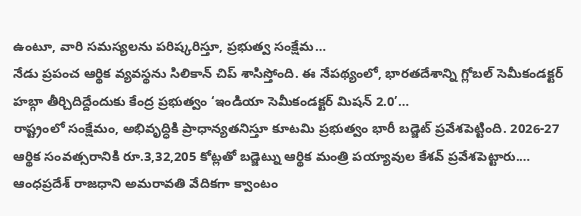ఉంటూ, వారి సమస్యలను పరిష్కరిస్తూ, ప్రభుత్వ సంక్షేమ…
నేడు ప్రపంచ ఆర్థిక వ్యవస్థను సిలికాన్ చిప్ శాసిస్తోంది. ఈ నేపథ్యంలో, భారతదేశాన్ని గ్లోబల్ సెమీకండక్టర్ హబ్గా తీర్చిదిద్దేందుకు కేంద్ర ప్రభుత్వం ‘ఇండియా సెమీకండక్టర్ మిషన్ 2.0’…
రాష్ట్రంలో సంక్షేమం, అభివృద్ధికి ప్రాధాన్యతనిస్తూ కూటమి ప్రభుత్వం భారీ బడ్జెట్ ప్రవేశపెట్టింది. 2026-27 ఆర్థిక సంవత్సరానికి రూ.3,32,205 కోట్లతో బడ్జెట్ను ఆర్థిక మంత్రి పయ్యావుల కేశవ్ ప్రవేశపెట్టారు.…
ఆంధప్రదేశ్ రాజధాని అమరావతి వేదికగా క్వాంటం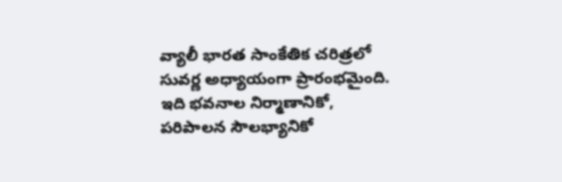వ్యాలీ భారత సాంకేతిక చరిత్రలో సువర్ణ అధ్యాయంగా ప్రారంభమైంది. ఇది భవనాల నిర్మాణానికో, పరిపాలన సౌలభ్యానికో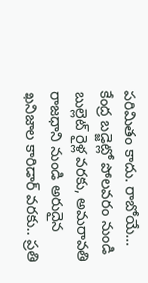పరిమితం కాదు. రాబోయే…
కేంద్ర బడ్జెట్లో పోలవరం నుండి బుల్లెట్ రైళ్ల వరకు, అమరావతి రాజధాని నుండి అరుదైన ఖనిజాల కారిడార్ వరకు.. ప్రతి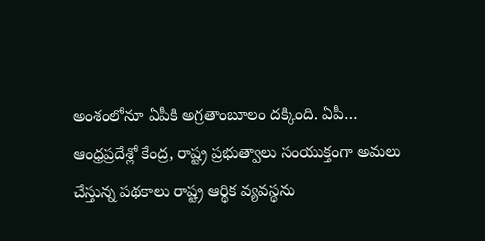అంశంలోనూ ఏపీకి అగ్రతాంబూలం దక్కింది. ఏపీ…
ఆంధ్రప్రదేశ్లో కేంద్ర, రాష్ట్ర ప్రభుత్వాలు సంయుక్తంగా అమలు చేస్తున్న పథకాలు రాష్ట్ర ఆర్థిక వ్యవస్థను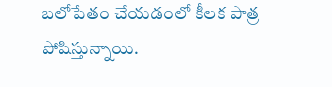బలోపేతం చేయడంలో కీలక పాత్ర పోషిస్తున్నాయి.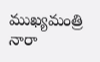ముఖ్యమంత్రి నారా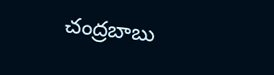చంద్రబాబు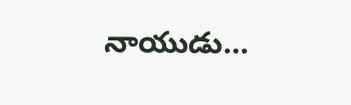నాయుడు…